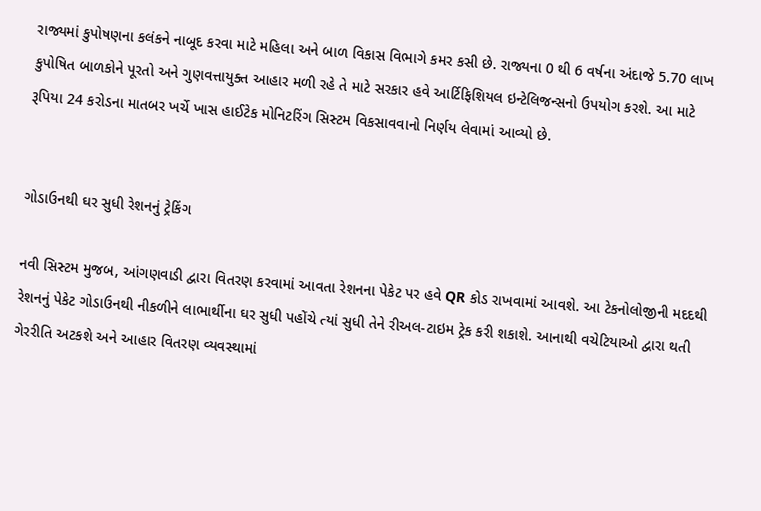રાજ્યમાં કુપોષણના કલંકને નાબૂદ કરવા માટે મહિલા અને બાળ વિકાસ વિભાગે કમર કસી છે. રાજ્યના 0 થી 6 વર્ષના અંદાજે 5.70 લાખ કુપોષિત બાળકોને પૂરતો અને ગુણવત્તાયુક્ત આહાર મળી રહે તે માટે સરકાર હવે આર્ટિફિશિયલ ઇન્ટેલિજન્સનો ઉપયોગ કરશે. આ માટે રૂપિયા 24 કરોડના માતબર ખર્ચે ખાસ હાઈટેક મોનિટરિંગ સિસ્ટમ વિકસાવવાનો નિર્ણય લેવામાં આવ્યો છે.


ગોડાઉનથી ઘર સુધી રેશનનું ટ્રેકિંગ

નવી સિસ્ટમ મુજબ, આંગણવાડી દ્વારા વિતરણ કરવામાં આવતા રેશનના પેકેટ પર હવે QR કોડ રાખવામાં આવશે. આ ટેકનોલોજીની મદદથી રેશનનું પેકેટ ગોડાઉનથી નીકળીને લાભાર્થીના ઘર સુધી પહોંચે ત્યાં સુધી તેને રીઅલ-ટાઇમ ટ્રેક કરી શકાશે. આનાથી વચેટિયાઓ દ્વારા થતી ગેરરીતિ અટકશે અને આહાર વિતરણ વ્યવસ્થામાં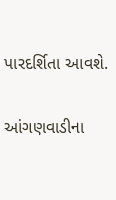પારદર્શિતા આવશે.

આંગણવાડીના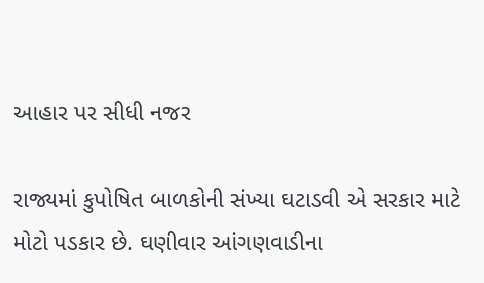આહાર પર સીધી નજર

રાજ્યમાં કુપોષિત બાળકોની સંખ્યા ઘટાડવી એ સરકાર માટે મોટો પડકાર છે. ઘણીવાર આંગણવાડીના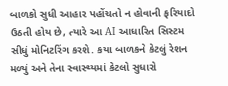બાળકો સુધી આહાર પહોંચતો ન હોવાની ફરિયાદો ઉઠતી હોય છે, ત્યારે આ AI આધારિત સિસ્ટમ સીધું મોનિટરિંગ કરશે. કયા બાળકને કેટલું રેશન મળ્યું અને તેના સ્વાસ્થ્યમાં કેટલો સુધારો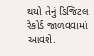થયો તેનું ડિજિટલ રેકોર્ડ જાળવવામાં આવશે.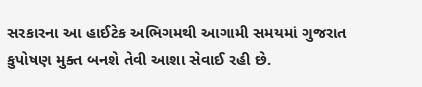સરકારના આ હાઈટેક અભિગમથી આગામી સમયમાં ગુજરાત કુપોષણ મુક્ત બનશે તેવી આશા સેવાઈ રહી છે.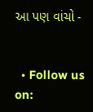આ પણ વાંચો -


  • Follow us on: